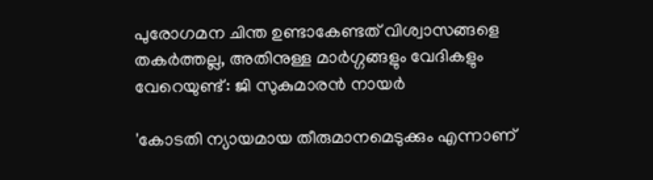പുരോഗമന ചിന്ത ഉണ്ടാകേണ്ടത് വിശ്വാസങ്ങളെ തകർത്തല്ല, അതിനുള്ള മാർഗ്ഗങ്ങളും വേദികളും വേറെയുണ്ട്: ജി സുകുമാരൻ നായർ

'കോടതി ന്യായമായ തീരുമാനമെടുക്കും എന്നാണ്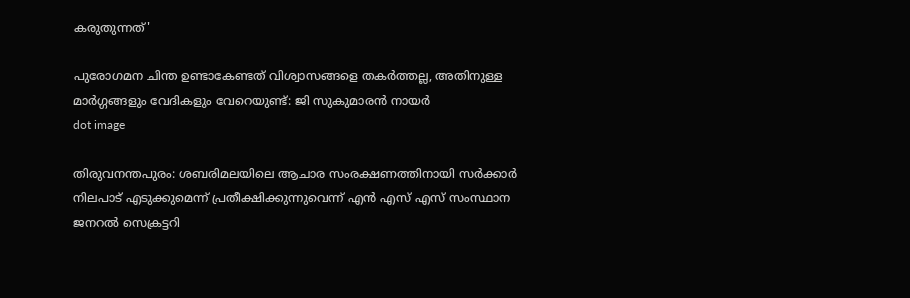കരുതുന്നത്'

പുരോഗമന ചിന്ത ഉണ്ടാകേണ്ടത് വിശ്വാസങ്ങളെ തകർത്തല്ല, അതിനുള്ള മാർഗ്ഗങ്ങളും വേദികളും വേറെയുണ്ട്: ജി സുകുമാരൻ നായർ
dot image

തിരുവനന്തപുരം: ശബരിമലയിലെ ആചാര സംരക്ഷണത്തിനായി സര്‍ക്കാര്‍ നിലപാട് എടുക്കുമെന്ന് പ്രതീക്ഷിക്കുന്നുവെന്ന് എന്‍ എസ് എസ് സംസ്ഥാന ജനറല്‍ സെക്രട്ടറി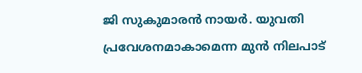ജി സുകുമാരന്‍ നായര്‍. യുവതി പ്രവേശനമാകാമെന്ന മുന്‍ നിലപാട്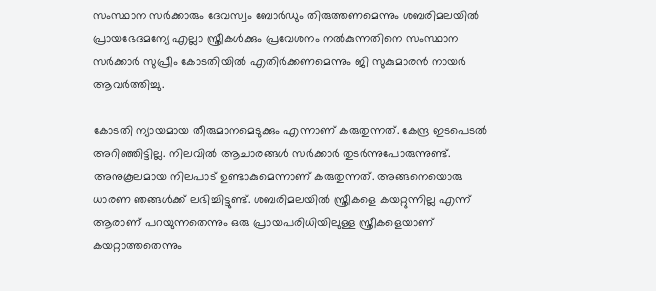സംസ്ഥാന സര്‍ക്കാരും ദേവസ്വം ബോര്‍ഡും തിരുത്തണമെന്നും ശബരിമലയില്‍ പ്രായഭേദമന്യേ എല്ലാ സ്ത്രീകള്‍ക്കും പ്രവേശനം നല്‍കുന്നതിനെ സംസ്ഥാന സര്‍ക്കാര്‍ സുപ്രീം കോടതിയില്‍ എതിര്‍ക്കണമെന്നും ജി സുകുമാരൻ നായർ ആവര്‍ത്തിച്ചു.

കോടതി ന്യായമായ തീരുമാനമെടുക്കും എന്നാണ് കരുതുന്നത്. കേന്ദ്ര ഇടപെടല്‍ അറിഞ്ഞിട്ടില്ല. നിലവില്‍ ആചാരങ്ങള്‍ സര്‍ക്കാര്‍ തുടര്‍ന്നുപോരുന്നുണ്ട്. അനുകൂലമായ നിലപാട് ഉണ്ടാകുമെന്നാണ് കരുതുന്നത്. അങ്ങനെയൊരു ധാരണ ഞങ്ങള്‍ക്ക് ലഭിച്ചിട്ടുണ്ട്. ശബരിമലയിൽ സ്ത്രീകളെ കയറ്റുന്നില്ല എന്ന് ആരാണ് പറയുന്നതെന്നും ഒരു പ്രായപരിധിയിലുള്ള സ്ത്രീകളെയാണ് കയറ്റാത്തതെന്നും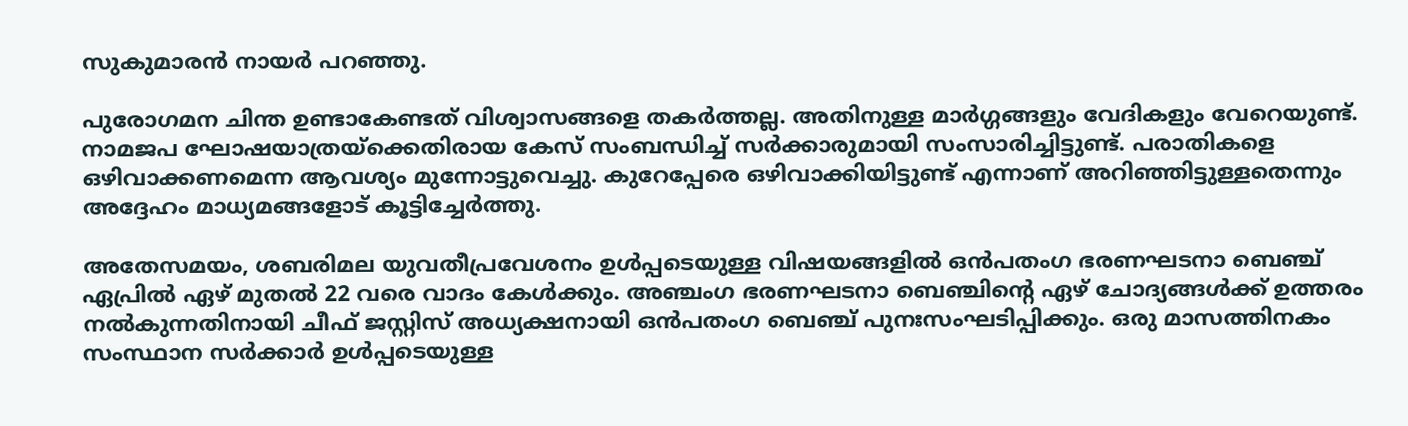സുകുമാരന്‍ നായര്‍ പറഞ്ഞു.

പുരോഗമന ചിന്ത ഉണ്ടാകേണ്ടത് വിശ്വാസങ്ങളെ തകര്‍ത്തല്ല. അതിനുള്ള മാര്‍ഗ്ഗങ്ങളും വേദികളും വേറെയുണ്ട്. നാമജപ ഘോഷയാത്രയ്‌ക്കെതിരായ കേസ് സംബന്ധിച്ച് സര്‍ക്കാരുമായി സംസാരിച്ചിട്ടുണ്ട്. പരാതികളെ ഒഴിവാക്കണമെന്ന ആവശ്യം മുന്നോട്ടുവെച്ചു. കുറേപ്പേരെ ഒഴിവാക്കിയിട്ടുണ്ട് എന്നാണ് അറിഞ്ഞിട്ടുള്ളതെന്നും അദ്ദേഹം മാധ്യമങ്ങളോട് കൂട്ടിച്ചേര്‍ത്തു.

അതേസമയം, ശബരിമല യുവതീപ്രവേശനം ഉള്‍പ്പടെയുള്ള വിഷയങ്ങളില്‍ ഒന്‍പതംഗ ഭരണഘടനാ ബെഞ്ച് ഏപ്രില്‍ ഏഴ് മുതല്‍ 22 വരെ വാദം കേള്‍ക്കും. അഞ്ചംഗ ഭരണഘടനാ ബെഞ്ചിന്റെ ഏഴ് ചോദ്യങ്ങള്‍ക്ക് ഉത്തരം നല്‍കുന്നതിനായി ചീഫ് ജസ്റ്റിസ് അധ്യക്ഷനായി ഒന്‍പതംഗ ബെഞ്ച് പുനഃസംഘടിപ്പിക്കും. ഒരു മാസത്തിനകം സംസ്ഥാന സര്‍ക്കാര്‍ ഉള്‍പ്പടെയുള്ള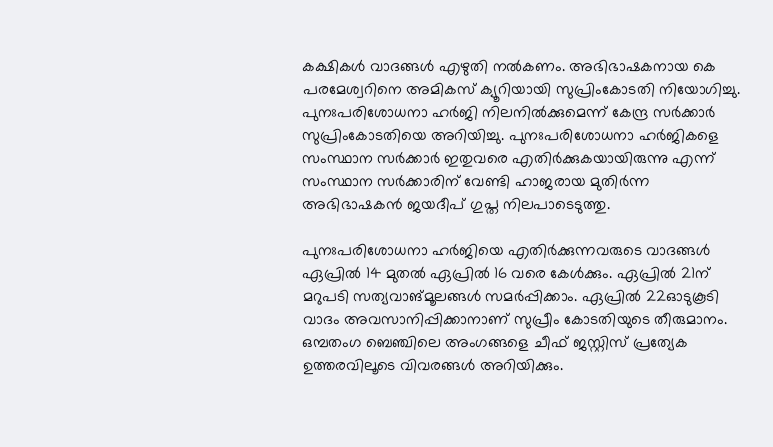കക്ഷികള്‍ വാദങ്ങള്‍ എഴുതി നല്‍കണം. അഭിഭാഷകനായ കെ പരമേശ്വറിനെ അമികസ് ക്യൂറിയായി സുപ്രിംകോടതി നിയോഗിച്ചു. പുനഃപരിശോധനാ ഹര്‍ജി നിലനില്‍ക്കുമെന്ന് കേന്ദ്ര സര്‍ക്കാര്‍ സുപ്രിംകോടതിയെ അറിയിച്ചു. പുനഃപരിശോധനാ ഹര്‍ജികളെ സംസ്ഥാന സര്‍ക്കാര്‍ ഇതുവരെ എതിര്‍ക്കുകയായിരുന്നു എന്ന് സംസ്ഥാന സര്‍ക്കാരിന് വേണ്ടി ഹാജരായ മുതിര്‍ന്ന അഭിഭാഷകന്‍ ജയദീപ് ഗുപ്ത നിലപാടെടുത്തു.

പുനഃപരിശോധനാ ഹര്‍ജിയെ എതിര്‍ക്കുന്നവരുടെ വാദങ്ങള്‍ ഏപ്രില്‍ 14 മുതല്‍ ഏപ്രില്‍ 16 വരെ കേള്‍ക്കും. ഏപ്രില്‍ 21ന് മറുപടി സത്യവാങ്മൂലങ്ങള്‍ സമര്‍പ്പിക്കാം. ഏപ്രില്‍ 22ഓടുകൂടി വാദം അവസാനിപ്പിക്കാനാണ് സുപ്രീം കോടതിയുടെ തീരുമാനം. ഒമ്പതംഗ ബെഞ്ചിലെ അംഗങ്ങളെ ചീഫ് ജസ്റ്റിസ് പ്രത്യേക ഉത്തരവിലൂടെ വിവരങ്ങള്‍ അറിയിക്കും.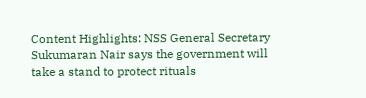Content Highlights: NSS General Secretary Sukumaran Nair says the government will take a stand to protect rituals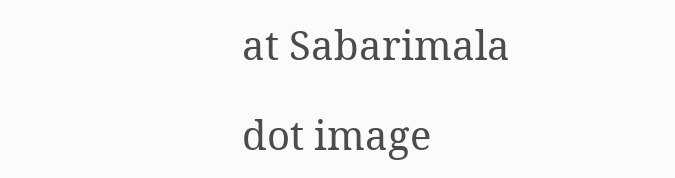at Sabarimala

dot image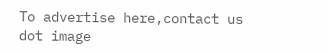To advertise here,contact us
dot image